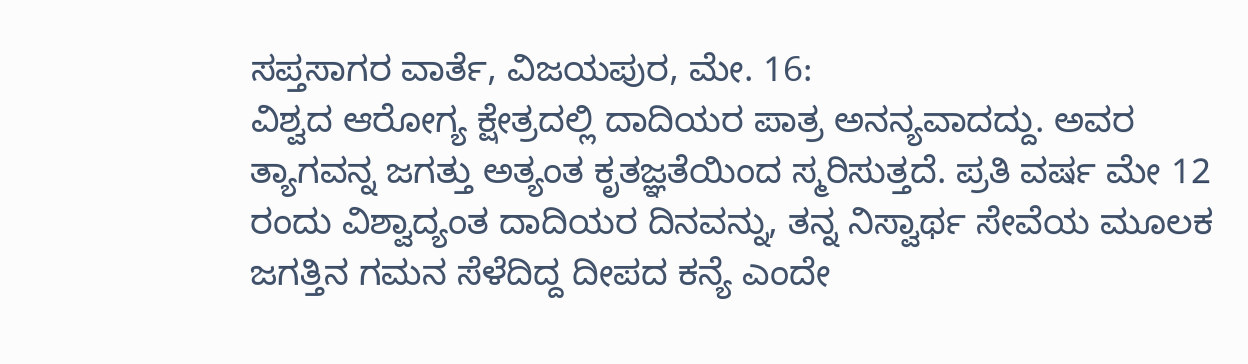ಸಪ್ತಸಾಗರ ವಾರ್ತೆ, ವಿಜಯಪುರ, ಮೇ. 16:
ವಿಶ್ವದ ಆರೋಗ್ಯ ಕ್ಷೇತ್ರದಲ್ಲಿ ದಾದಿಯರ ಪಾತ್ರ ಅನನ್ಯವಾದದ್ದು. ಅವರ ತ್ಯಾಗವನ್ನ ಜಗತ್ತು ಅತ್ಯಂತ ಕೃತಜ್ಞತೆಯಿಂದ ಸ್ಮರಿಸುತ್ತದೆ. ಪ್ರತಿ ವರ್ಷ ಮೇ 12 ರಂದು ವಿಶ್ವಾದ್ಯಂತ ದಾದಿಯರ ದಿನವನ್ನು, ತನ್ನ ನಿಸ್ವಾರ್ಥ ಸೇವೆಯ ಮೂಲಕ ಜಗತ್ತಿನ ಗಮನ ಸೆಳೆದಿದ್ದ ದೀಪದ ಕನ್ಯೆ ಎಂದೇ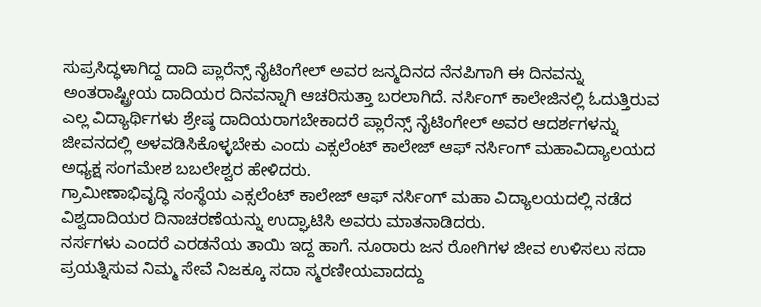ಸುಪ್ರಸಿದ್ಧಳಾಗಿದ್ದ ದಾದಿ ಪ್ಲಾರೆನ್ಸ್ ನೈಟಿಂಗೇಲ್ ಅವರ ಜನ್ಮದಿನದ ನೆನಪಿಗಾಗಿ ಈ ದಿನವನ್ನು ಅಂತರಾಷ್ಟ್ರೀಯ ದಾದಿಯರ ದಿನವನ್ನಾಗಿ ಆಚರಿಸುತ್ತಾ ಬರಲಾಗಿದೆ. ನರ್ಸಿಂಗ್ ಕಾಲೇಜಿನಲ್ಲಿ ಓದುತ್ತಿರುವ ಎಲ್ಲ ವಿದ್ಯಾರ್ಥಿಗಳು ಶ್ರೇಷ್ಠ ದಾದಿಯರಾಗಬೇಕಾದರೆ ಪ್ಲಾರೆನ್ಸ್ ನೈಟಿಂಗೇಲ್ ಅವರ ಆದರ್ಶಗಳನ್ನು ಜೀವನದಲ್ಲಿ ಅಳವಡಿಸಿಕೊಳ್ಳಬೇಕು ಎಂದು ಎಕ್ಸಲೆಂಟ್ ಕಾಲೇಜ್ ಆಫ್ ನರ್ಸಿಂಗ್ ಮಹಾವಿದ್ಯಾಲಯದ ಅಧ್ಯಕ್ಷ ಸಂಗಮೇಶ ಬಬಲೇಶ್ವರ ಹೇಳಿದರು.
ಗ್ರಾಮೀಣಾಭಿವೃದ್ಧಿ ಸಂಸ್ಥೆಯ ಎಕ್ಸಲೆಂಟ್ ಕಾಲೇಜ್ ಆಫ್ ನರ್ಸಿಂಗ್ ಮಹಾ ವಿದ್ಯಾಲಯದಲ್ಲಿ ನಡೆದ ವಿಶ್ವದಾದಿಯರ ದಿನಾಚರಣೆಯನ್ನು ಉದ್ಘಾಟಿಸಿ ಅವರು ಮಾತನಾಡಿದರು.
ನರ್ಸಗಳು ಎಂದರೆ ಎರಡನೆಯ ತಾಯಿ ಇದ್ದ ಹಾಗೆ. ನೂರಾರು ಜನ ರೋಗಿಗಳ ಜೀವ ಉಳಿಸಲು ಸದಾ ಪ್ರಯತ್ನಿಸುವ ನಿಮ್ಮ ಸೇವೆ ನಿಜಕ್ಕೂ ಸದಾ ಸ್ಮರಣೀಯವಾದದ್ದು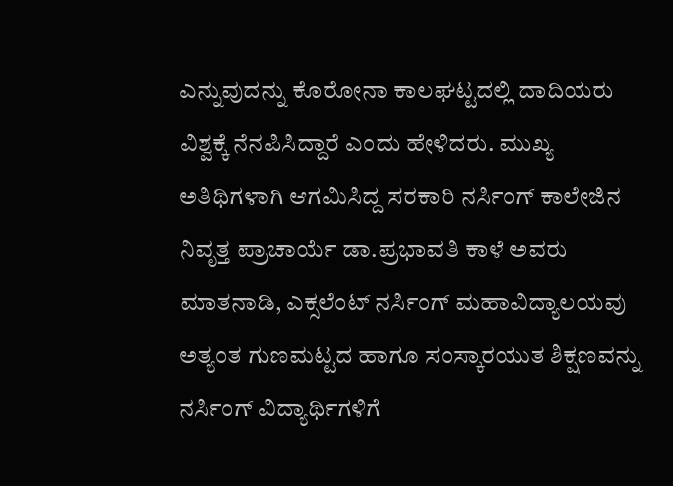ಎನ್ನುವುದನ್ನು ಕೊರೋನಾ ಕಾಲಘಟ್ಟದಲ್ಲಿ ದಾದಿಯರು ವಿಶ್ವಕ್ಕೆ ನೆನಪಿಸಿದ್ದಾರೆ ಎಂದು ಹೇಳಿದರು. ಮುಖ್ಯ ಅತಿಥಿಗಳಾಗಿ ಆಗಮಿಸಿದ್ದ ಸರಕಾರಿ ನರ್ಸಿಂಗ್ ಕಾಲೇಜಿನ ನಿವೃತ್ತ ಪ್ರಾಚಾರ್ಯೆ ಡಾ.ಪ್ರಭಾವತಿ ಕಾಳೆ ಅವರು ಮಾತನಾಡಿ, ಎಕ್ಸಲೆಂಟ್ ನರ್ಸಿಂಗ್ ಮಹಾವಿದ್ಯಾಲಯವು ಅತ್ಯಂತ ಗುಣಮಟ್ಟದ ಹಾಗೂ ಸಂಸ್ಕಾರಯುತ ಶಿಕ್ಷಣವನ್ನು ನರ್ಸಿಂಗ್ ವಿದ್ಯಾರ್ಥಿಗಳಿಗೆ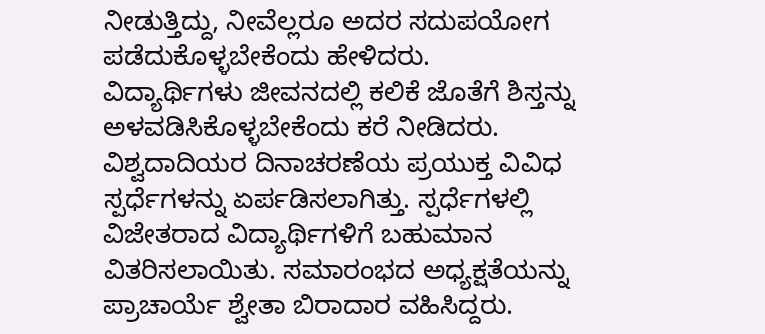ನೀಡುತ್ತಿದ್ದು, ನೀವೆಲ್ಲರೂ ಅದರ ಸದುಪಯೋಗ ಪಡೆದುಕೊಳ್ಳಬೇಕೆಂದು ಹೇಳಿದರು.
ವಿದ್ಯಾರ್ಥಿಗಳು ಜೀವನದಲ್ಲಿ ಕಲಿಕೆ ಜೊತೆಗೆ ಶಿಸ್ತನ್ನು ಅಳವಡಿಸಿಕೊಳ್ಳಬೇಕೆಂದು ಕರೆ ನೀಡಿದರು.
ವಿಶ್ವದಾದಿಯರ ದಿನಾಚರಣೆಯ ಪ್ರಯುಕ್ತ ವಿವಿಧ ಸ್ಪರ್ಧೆಗಳನ್ನು ಏರ್ಪಡಿಸಲಾಗಿತ್ತು. ಸ್ಪರ್ಧೆಗಳಲ್ಲಿ ವಿಜೇತರಾದ ವಿದ್ಯಾರ್ಥಿಗಳಿಗೆ ಬಹುಮಾನ ವಿತರಿಸಲಾಯಿತು. ಸಮಾರಂಭದ ಅಧ್ಯಕ್ಷತೆಯನ್ನು ಪ್ರಾಚಾರ್ಯೆ ಶ್ವೇತಾ ಬಿರಾದಾರ ವಹಿಸಿದ್ದರು.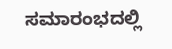ಸಮಾರಂಭದಲ್ಲಿ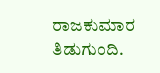ರಾಜಕುಮಾರ ತಿಡುಗುಂದಿ.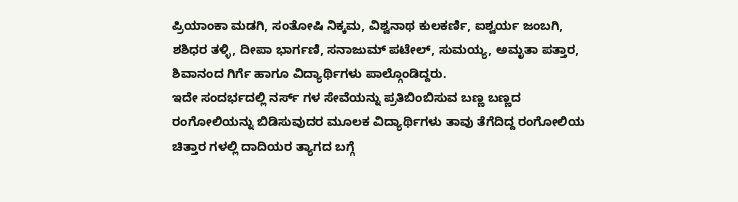ಪ್ರಿಯಾಂಕಾ ಮಡಗಿ, ಸಂತೋಷಿ ನಿಕ್ಕಮ, ವಿಶ್ವನಾಥ ಕುಲಕರ್ಣಿ, ಐಶ್ವರ್ಯ ಜಂಬಗಿ, ಶಶಿಧರ ತಳ್ಳಿ, ದೀಪಾ ಭಾರ್ಗಣಿ, ಸನಾಜುಮ್ ಪಟೇಲ್, ಸುಮಯ್ಯ, ಅಮೃತಾ ಪತ್ತಾರ, ಶಿವಾನಂದ ಗಿರ್ಗೆ ಹಾಗೂ ವಿದ್ಯಾರ್ಥಿಗಳು ಪಾಲ್ಗೊಂಡಿದ್ದರು.
ಇದೇ ಸಂದರ್ಭದಲ್ಲಿ ನರ್ಸ್ ಗಳ ಸೇವೆಯನ್ನು ಪ್ರತಿಬಿಂಬಿಸುವ ಬಣ್ಣ ಬಣ್ಣದ ರಂಗೋಲಿಯನ್ನು ಬಿಡಿಸುವುದರ ಮೂಲಕ ವಿದ್ಯಾರ್ಥಿಗಳು ತಾವು ತೆಗೆದಿದ್ದ ರಂಗೋಲಿಯ ಚಿತ್ತಾರ ಗಳಲ್ಲಿ ದಾದಿಯರ ತ್ಯಾಗದ ಬಗ್ಗೆ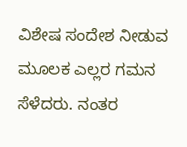ವಿಶೇಷ ಸಂದೇಶ ನೀಡುವ ಮೂಲಕ ಎಲ್ಲರ ಗಮನ ಸೆಳೆದರು. ನಂತರ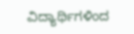ವಿದ್ಯಾರ್ಥಿಗಳಿಂದ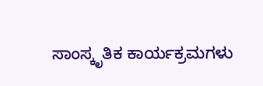ಸಾಂಸ್ಕೃತಿಕ ಕಾರ್ಯಕ್ರಮಗಳು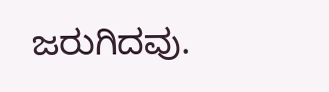ಜರುಗಿದವು.